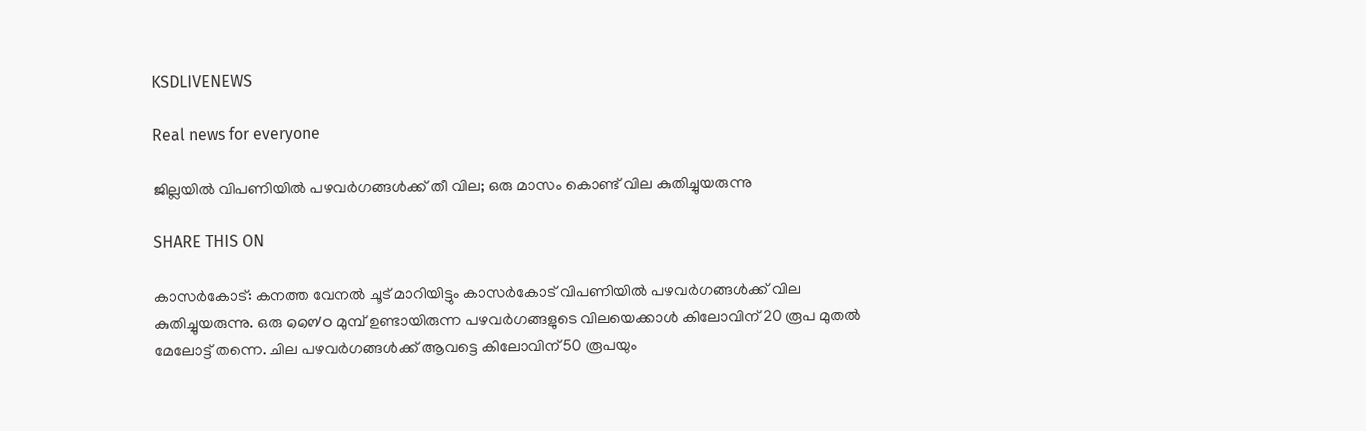KSDLIVENEWS

Real news for everyone

ജില്ലയിൽ വിപണിയില്‍ പഴവര്‍ഗങ്ങള്‍ക്ക് തീ വില; ഒരു മാസം കൊണ്ട് വില കുതിച്ചുയരുന്നു

SHARE THIS ON

കാസർകോട്: കനത്ത വേനൽ ചൂട് മാറിയിട്ടും കാസർകോട് വിപണിയിൽ പഴവർഗങ്ങൾക്ക് വില കുതിച്ചുയരുന്നു. ഒരു ๑๑๗๐ മുമ്പ് ഉണ്ടായിരുന്ന പഴവർഗങ്ങളുടെ വിലയെക്കാൾ കിലോവിന് 20 രൂപ മുതൽ മേലോട്ട് തന്നെ. ചില പഴവർഗങ്ങൾക്ക് ആവട്ടെ കിലോവിന് 50 രൂപയും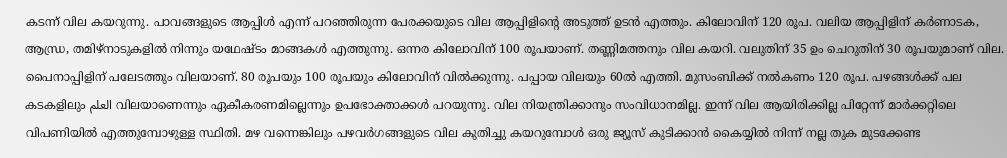കടന്ന് വില കയറുന്നു. പാവങ്ങളുടെ ആപ്പിൾ എന്ന് പറഞ്ഞിരുന്ന പേരക്കയുടെ വില ആപ്പിളിന്റെ അടുത്ത് ഉടൻ എത്തും. കിലോവിന് 120 രൂപ. വലിയ ആപ്പിളിന് കർണാടക, ആന്ധ്ര, തമിഴ്‌നാടുകളിൽ നിന്നും യഥേഷ്ടം മാങ്ങകൾ എത്തുന്നു. ഒന്നര കിലോവിന് 100 രൂപയാണ്. തണ്ണിമത്തനും വില കയറി. വലുതിന് 35 ഉം ചെറുതിന് 30 രൂപയുമാണ് വില. പൈനാപ്പിളിന് പലേടത്തും വിലയാണ്. 80 രൂപയും 100 രൂപയും കിലോവിന് വിൽക്കുന്നു. പപ്പായ വിലയും 60ൽ എത്തി. മുസംബിക്ക് നൽകണം 120 രൂപ. പഴങ്ങൾക്ക് പല കടകളിലും العلم വിലയാണെന്നും ഏകീകരണമില്ലെന്നും ഉപഭോക്താക്കൾ പറയുന്നു. വില നിയന്ത്രിക്കാനും സംവിധാനമില്ല. ഇന്ന് വില ആയിരിക്കില്ല പിറ്റേന്ന് മാർക്കറ്റിലെ വിപണിയിൽ എത്തുമ്പോഴുള്ള സ്ഥിതി. മഴ വന്നെങ്കിലും പഴവർഗങ്ങളുടെ വില കുതിച്ചു കയറുമ്പോൾ ഒരു ജ്യൂസ് കുടിക്കാൻ കൈയ്യിൽ നിന്ന് നല്ല തുക മുടക്കേണ്ട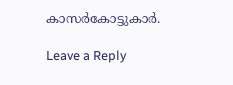കാസർകോട്ടുകാർ.

Leave a Reply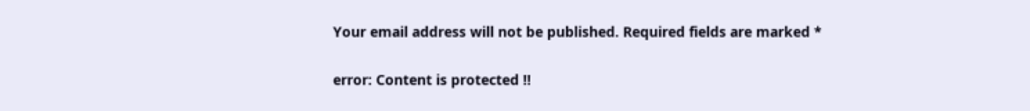Your email address will not be published. Required fields are marked *

error: Content is protected !!